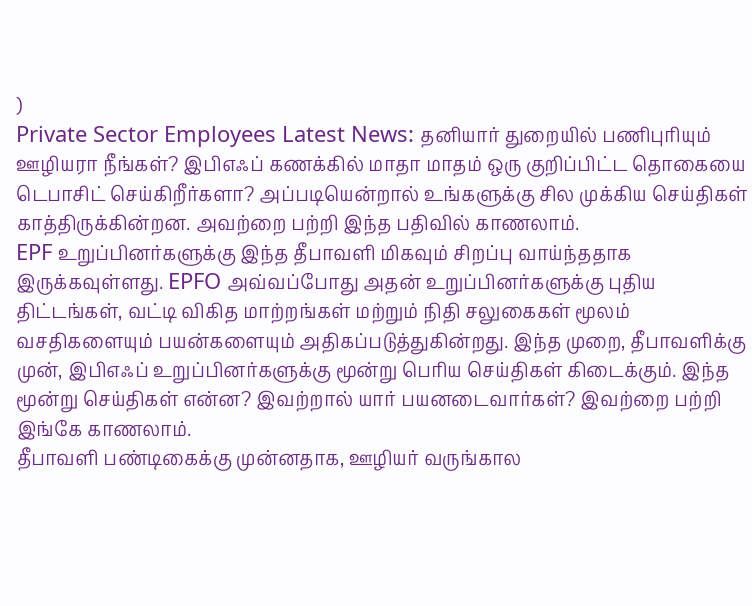)
Private Sector Employees Latest News: தனியார் துறையில் பணிபுரியும் ஊழியரா நீங்கள்? இபிஎஃப் கணக்கில் மாதா மாதம் ஒரு குறிப்பிட்ட தொகையை டெபாசிட் செய்கிறீர்களா? அப்படியென்றால் உங்களுக்கு சில முக்கிய செய்திகள் காத்திருக்கின்றன. அவற்றை பற்றி இந்த பதிவில் காணலாம்.
EPF உறுப்பினர்களுக்கு இந்த தீபாவளி மிகவும் சிறப்பு வாய்ந்ததாக இருக்கவுள்ளது. EPFO அவ்வப்போது அதன் உறுப்பினர்களுக்கு புதிய திட்டங்கள், வட்டி விகித மாற்றங்கள் மற்றும் நிதி சலுகைகள் மூலம் வசதிகளையும் பயன்களையும் அதிகப்படுத்துகின்றது. இந்த முறை, தீபாவளிக்கு முன், இபிஎஃப் உறுப்பினர்களுக்கு மூன்று பெரிய செய்திகள் கிடைக்கும். இந்த மூன்று செய்திகள் என்ன? இவற்றால் யார் பயனடைவார்கள்? இவற்றை பற்றி இங்கே காணலாம்.
தீபாவளி பண்டிகைக்கு முன்னதாக, ஊழியர் வருங்கால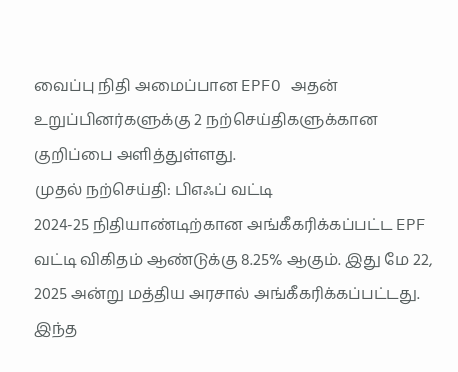வைப்பு நிதி அமைப்பான EPFO அதன் உறுப்பினர்களுக்கு 2 நற்செய்திகளுக்கான குறிப்பை அளித்துள்ளது.
முதல் நற்செய்தி: பிஎஃப் வட்டி
2024-25 நிதியாண்டிற்கான அங்கீகரிக்கப்பட்ட EPF வட்டி விகிதம் ஆண்டுக்கு 8.25% ஆகும். இது மே 22, 2025 அன்று மத்திய அரசால் அங்கீகரிக்கப்பட்டது. இந்த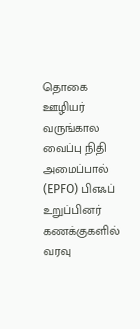தொகை ஊழியர் வருங்கால வைப்பு நிதி அமைப்பால் (EPFO) பிஎஃப் உறுப்பினர் கணக்குகளில் வரவு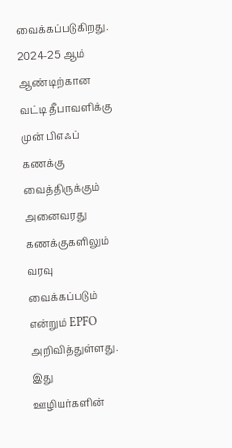வைக்கப்படுகிறது. 2024-25 ஆம் ஆண்டிற்கான வட்டி தீபாவளிக்கு முன் பிஎஃப் கணக்கு வைத்திருக்கும் அனைவரது கணக்குகளிலும் வரவு வைக்கப்படும் என்றும் EPFO அறிவித்துள்ளது. இது ஊழியர்களின்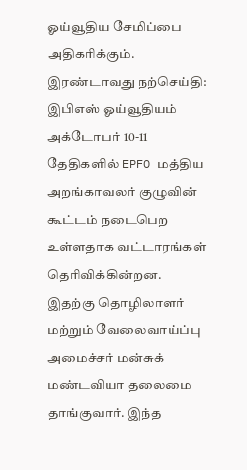ஓய்வூதிய சேமிப்பை அதிகரிக்கும்.
இரண்டாவது நற்செய்தி: இபிஎஸ் ஓய்வூதியம்
அக்டோபர் 10-11 தேதிகளில் EPFO மத்திய அறங்காவலர் குழுவின் கூட்டம் நடைபெற உள்ளதாக வட்டாரங்கள் தெரிவிக்கின்றன. இதற்கு தொழிலாளர் மற்றும் வேலைவாய்ப்பு அமைச்சர் மன்சுக் மண்டவியா தலைமை தாங்குவார். இந்த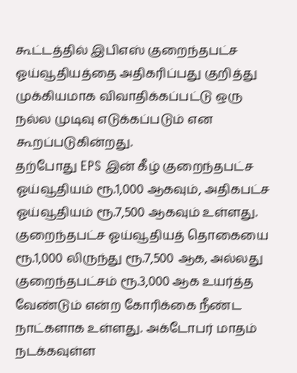கூட்டத்தில் இபிஎஸ் குறைந்தபட்ச ஓய்வூதியத்தை அதிகரிப்பது குறித்து முக்கியமாக விவாதிக்கப்பட்டு ஒரு நல்ல முடிவு எடுக்கப்படும் என கூறப்படுகின்றது.
தற்போது EPS இன் கீழ் குறைந்தபட்ச ஓய்வூதியம் ரூ.1,000 ஆகவும், அதிகபட்ச ஓய்வூதியம் ரூ.7,500 ஆகவும் உள்ளது. குறைந்தபட்ச ஓய்வூதியத் தொகையை ரூ.1,000 லிருந்து ரூ.7,500 ஆக, அல்லது குறைந்தபட்சம் ரூ.3,000 ஆக உயர்த்த வேண்டும் என்ற கோரிக்கை நீண்ட நாட்களாக உள்ளது. அக்டோபர் மாதம் நடக்கவுள்ள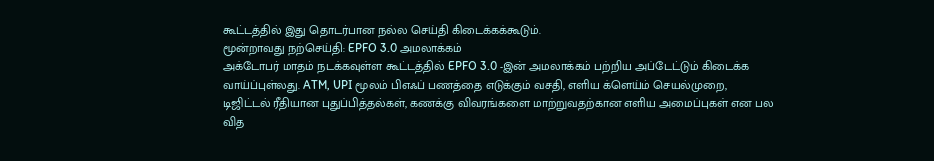கூட்டத்தில் இது தொடர்பான நல்ல செய்தி கிடைக்கக்கூடும்.
மூன்றாவது நற்செய்தி: EPFO 3.0 அமலாக்கம்
அக்டோபர் மாதம் நடக்கவுள்ள கூட்டத்தில் EPFO 3.0 -இன் அமலாக்கம் பற்றிய அப்டேட்டும் கிடைக்க வாய்ப்புள்லது. ATM, UPI மூலம் பிஎஃப் பணத்தை எடுக்கும் வசதி, எளிய க்ளெய்ம் செயல்முறை, டிஜிட்டல் ரீதியான புதுப்பித்தல்கள், கணக்கு விவரங்களை மாற்றுவதற்கான எளிய அமைப்புகள் என பல வித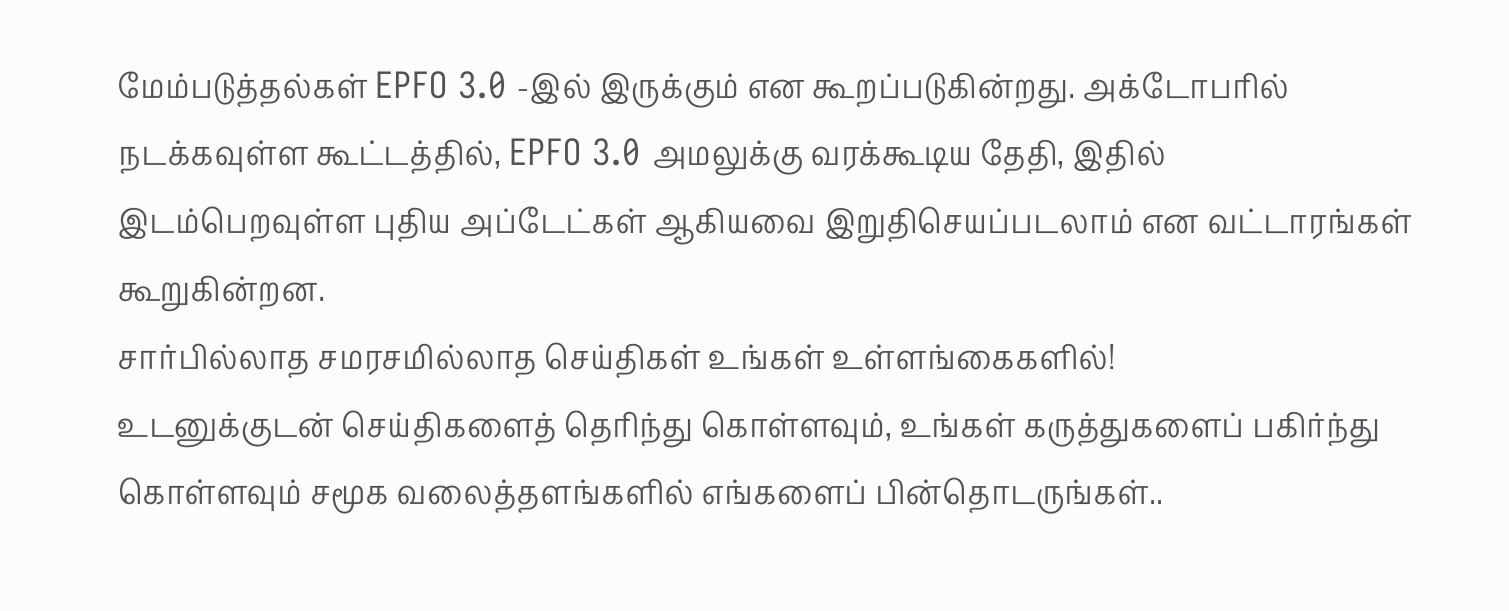மேம்படுத்தல்கள் EPFO 3.0 -இல் இருக்கும் என கூறப்படுகின்றது. அக்டோபரில் நடக்கவுள்ள கூட்டத்தில், EPFO 3.0 அமலுக்கு வரக்கூடிய தேதி, இதில் இடம்பெறவுள்ள புதிய அப்டேட்கள் ஆகியவை இறுதிசெயப்படலாம் என வட்டாரங்கள் கூறுகின்றன.
சார்பில்லாத சமரசமில்லாத செய்திகள் உங்கள் உள்ளங்கைகளில்!
உடனுக்குடன் செய்திகளைத் தெரிந்து கொள்ளவும், உங்கள் கருத்துகளைப் பகிர்ந்து கொள்ளவும் சமூக வலைத்தளங்களில் எங்களைப் பின்தொடருங்கள்..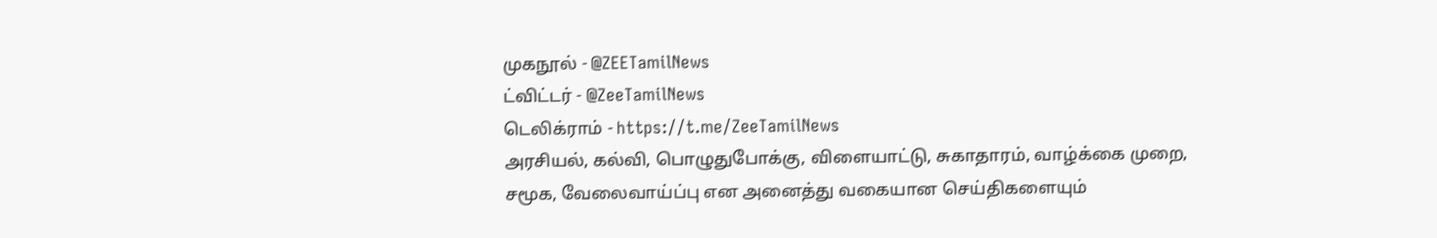முகநூல் - @ZEETamilNews
ட்விட்டர் - @ZeeTamilNews
டெலிக்ராம் - https://t.me/ZeeTamilNews
அரசியல், கல்வி, பொழுதுபோக்கு, விளையாட்டு, சுகாதாரம், வாழ்க்கை முறை, சமூக, வேலைவாய்ப்பு என அனைத்து வகையான செய்திகளையும்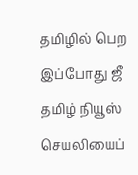தமிழில் பெற இப்போது ஜீ தமிழ் நியூஸ் செயலியைப்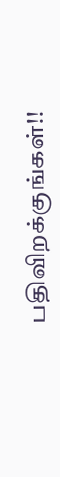பதிவிறக்குங்கள்!!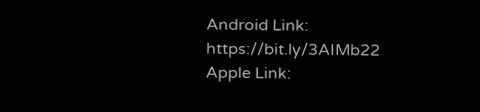Android Link: https://bit.ly/3AIMb22
Apple Link: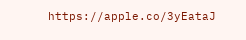https://apple.co/3yEataJ